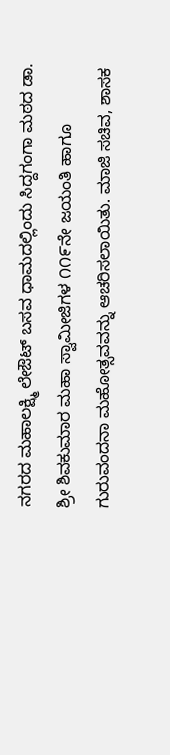ನಗರದ ಮಹಾಲಕ್ಷ್ಮಿ ಲೇಔಟ್ ಬಸವ ಧಾಮದಲ್ಲಿಂದು ಸಿದ್ದಗಂಗಾ ಮಠದ ಡಾ. ಶ್ರೀ ಶಿವಕುಮಾರ ಮಹಾ ಸ್ವಾಮೀಜಿಗಳ ೧೧೯ನೇ ಜಯಂತಿ ಹಾಗೂ ಗುರುವಂದನಾ ಮಹೋತ್ಸವವನ್ನು ಆಚರಿಸಲಾಯಿತು. ಮಾಜಿ ಸಚಿವ, ಶಾಸಕ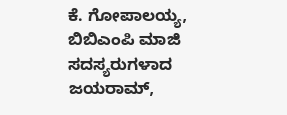ಕೆ. ಗೋಪಾಲಯ್ಯ, ಬಿಬಿಎಂಪಿ ಮಾಜಿ ಸದಸ್ಯರುಗಳಾದ ಜಯರಾಮ್,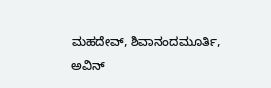ಮಹದೇವ್, ಶಿವಾನಂದಮೂರ್ತಿ, ಅವಿನ್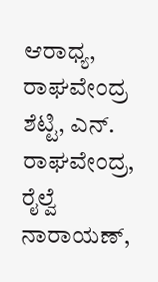ಆರಾಧ್ಯ, ರಾಘವೇಂದ್ರ ಶೆಟ್ಟಿ, ಎನ್. ರಾಘವೇಂದ್ರ, ರೈಲ್ವೆ ನಾರಾಯಣ್,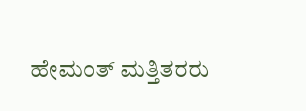ಹೇಮಂತ್ ಮತ್ತಿತರರು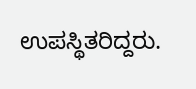ಉಪಸ್ಥಿತರಿದ್ದರು.